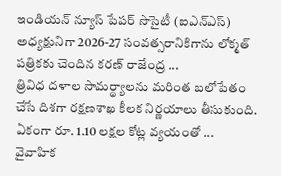ఇండియన్ న్యూస్ పేపర్ సొసైటీ (ఐఎన్ఎస్) అధ్యక్షునిగా 2026-27 సంవత్సరానికిగాను లోక్మత్ పత్రికకు చెందిన కరణ్ రాజేంద్ర ...
త్రివిధ దళాల సామర్థ్యాలను మరింత బలోపేతం చేసే దిశగా రక్షణశాఖ కీలక నిర్ణయాలు తీసుకుంది. ఏకంగా రూ. 1.10 లక్షల కోట్ల వ్యయంతో ...
వైవాహిక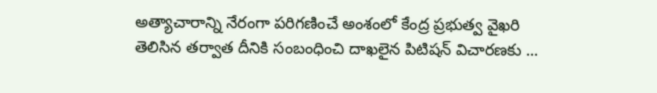అత్యాచారాన్ని నేరంగా పరిగణించే అంశంలో కేంద్ర ప్రభుత్వ వైఖరి తెలిసిన తర్వాత దీనికి సంబంధించి దాఖలైన పిటిషన్ విచారణకు ...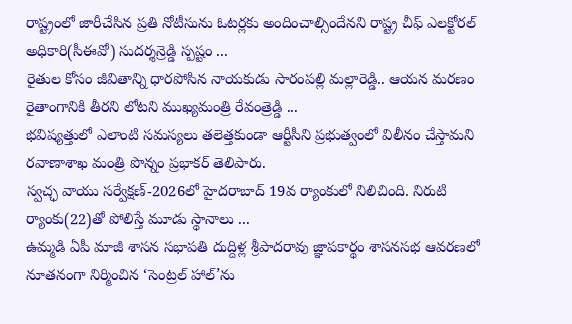రాష్ట్రంలో జారీచేసిన ప్రతి నోటీసును ఓటర్లకు అందించాల్సిందేనని రాష్ట్ర చీఫ్ ఎలక్టోరల్ అధికారి(సీఈవో) సుదర్శన్రెడ్డి స్పష్టం ...
రైతుల కోసం జీవితాన్ని ధారపోసిన నాయకుడు సారంపల్లి మల్లారెడ్డి.. ఆయన మరణం రైతాంగానికి తీరని లోటని ముఖ్యమంత్రి రేవంత్రెడ్డి ...
భవిష్యత్తులో ఎలాంటి సమస్యలు తలెత్తకుండా ఆర్టీసీని ప్రభుత్వంలో విలీనం చేస్తామని రవాణాశాఖ మంత్రి పొన్నం ప్రభాకర్ తెలిపారు.
స్వచ్ఛ వాయు సర్వేక్షణ్-2026లో హైదరాబాద్ 19వ ర్యాంకులో నిలిచింది. నిరుటి ర్యాంకు(22)తో పోలిస్తే మూడు స్థానాలు ...
ఉమ్మడి ఏపీ మాజీ శాసన సభాపతి దుద్దిళ్ల శ్రీపాదరావు జ్ఞాపకార్థం శాసనసభ ఆవరణలో నూతనంగా నిర్మించిన ‘సెంట్రల్ హాల్’ను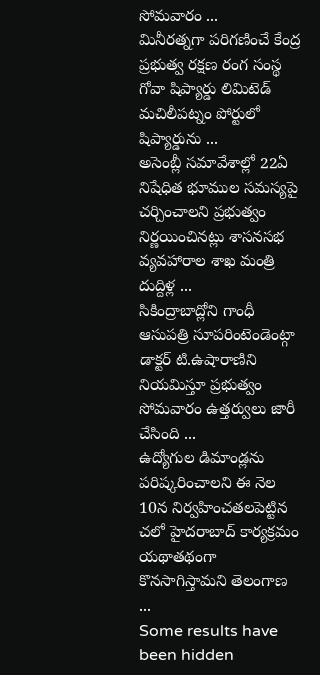సోమవారం ...
మినీరత్నగా పరిగణించే కేంద్ర ప్రభుత్వ రక్షణ రంగ సంస్థ గోవా షిప్యార్డు లిమిటెడ్ మచిలీపట్నం పోర్టులో షిప్యార్డును ...
అసెంబ్లీ సమావేశాల్లో 22ఏ నిషేధిత భూముల సమస్యపై చర్చించాలని ప్రభుత్వం నిర్ణయించినట్లు శాసనసభ వ్యవహారాల శాఖ మంత్రి దుద్దిళ్ల ...
సికింద్రాబాద్లోని గాంధీ ఆసుపత్రి సూపరింటెండెంట్గా డాక్టర్ టి.ఉషారాణిని నియమిస్తూ ప్రభుత్వం సోమవారం ఉత్తర్వులు జారీ చేసింది ...
ఉద్యోగుల డిమాండ్లను పరిష్కరించాలని ఈ నెల 10న నిర్వహించతలపెట్టిన చలో హైదరాబాద్ కార్యక్రమం యథాతథంగా కొనసాగిస్తామని తెలంగాణ ...
Some results have been hidden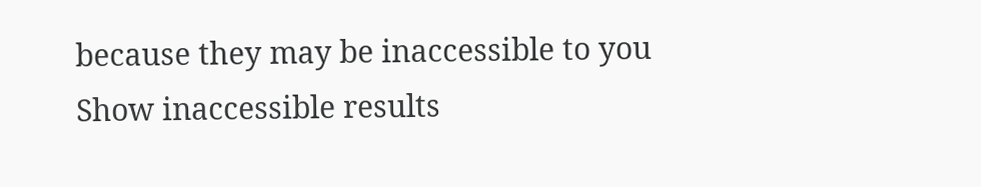because they may be inaccessible to you
Show inaccessible results